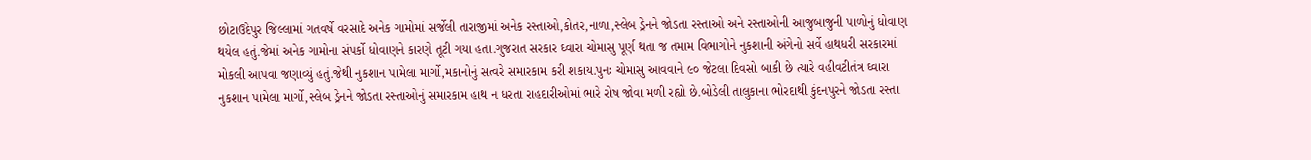છોટાઉદેપુર જિલ્લામાં ગતવર્ષે વરસાદે અનેક ગામોમાં સર્જેલી તારાજીમાં અનેક રસ્તાઓ,કોતર,નાળા,સ્લેબ ડ્રેનને જોડતા રસ્તાઓ અને રસ્તાઓની આજુબાજુની પાળોનું ધોવાણ થયેલ હતું.જેમાં અનેક ગામોના સંપર્કો ધોવાણને કારણે તૂટી ગયા હતા.ગુજરાત સરકાર ઘ્વારા ચોમાસુ પૂર્ણ થતા જ તમામ વિભાગોને નુકશાની અંગેનો સર્વે હાથધરી સરકારમાં મોકલી આપવા જણાવ્યું હતું.જેથી નુકશાન પામેલા માર્ગો,મકાનોનું સત્વરે સમારકામ કરી શકાય.પુનઃ ચોમાસુ આવવાને ૯૦ જેટલા દિવસો બાકી છે ત્યારે વહીવટીતંત્ર ઘ્વારા નુકશાન પામેલા માર્ગો,સ્લેબ ડ્રેનને જોડતા રસ્તાઓનું સમારકામ હાથ ન ધરતા રાહદારીઓમાં ભારે રોષ જોવા મળી રહ્યો છે.બોડેલી તાલુકાના ભોરદાથી કુંદનપુરને જોડતા રસ્તા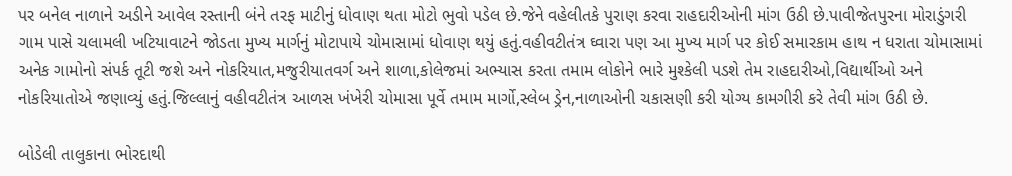પર બનેલ નાળાને અડીને આવેલ રસ્તાની બંને તરફ માટીનું ધોવાણ થતા મોટો ભુવો પડેલ છે.જેને વહેલીતકે પુરાણ કરવા રાહદારીઓની માંગ ઉઠી છે.પાવીજેતપુરના મોરાડુંગરી ગામ પાસે ચલામલી ખટિયાવાટને જોડતા મુખ્ય માર્ગનું મોટાપાયે ચોમાસામાં ધોવાણ થયું હતું.વહીવટીતંત્ર ઘ્વારા પણ આ મુખ્ય માર્ગ પર કોઈ સમારકામ હાથ ન ધરાતા ચોમાસામાં અનેક ગામોનો સંપર્ક તૂટી જશે અને નોકરિયાત,મજુરીયાતવર્ગ અને શાળા,કોલેજમાં અભ્યાસ કરતા તમામ લોકોને ભારે મુશ્કેલી પડશે તેમ રાહદારીઓ,વિદ્યાર્થીઓ અને નોકરિયાતોએ જણાવ્યું હતું.જિલ્લાનું વહીવટીતંત્ર આળસ ખંખેરી ચોમાસા પૂર્વે તમામ માર્ગો,સ્લેબ ડ્રેન,નાળાઓની ચકાસણી કરી યોગ્ય કામગીરી કરે તેવી માંગ ઉઠી છે.

બોડેલી તાલુકાના ભોરદાથી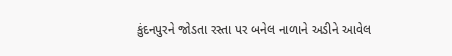કુંદનપુરને જોડતા રસ્તા પર બનેલ નાળાને અડીને આવેલ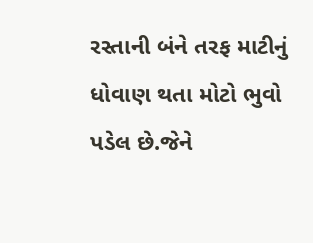રસ્તાની બંને તરફ માટીનું ધોવાણ થતા મોટો ભુવો પડેલ છે.જેને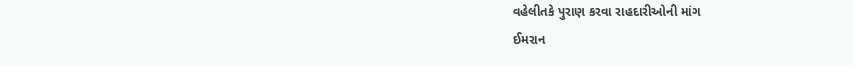વહેલીતકે પુરાણ કરવા રાહદારીઓની માંગ
ઈમરાન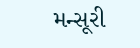મન્સૂરી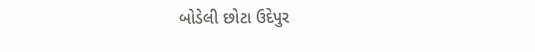બોડેલી છોટા ઉદેપુર